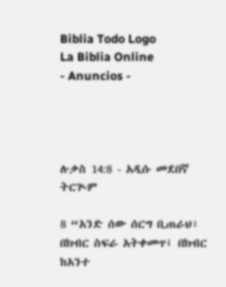Biblia Todo Logo
La Biblia Online
- Anuncios -




ሉቃስ 14:8 - አዲሱ መደበኛ ትርጒም

8 “አንድ ሰው ሰርግ ቢጠራህ፣ በክብር ስፍራ አትቀመጥ፤ በክብር ከአንተ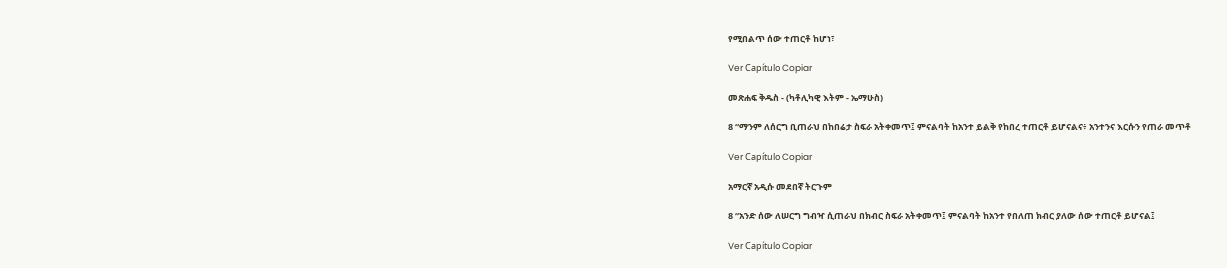የሚበልጥ ሰው ተጠርቶ ከሆነ፣

Ver Capítulo Copiar

መጽሐፍ ቅዱስ - (ካቶሊካዊ እትም - ኤማሁስ)

8 “ማንም ለሰርግ ቢጠራህ በከበሬታ ስፍራ አትቀመጥ፤ ምናልባት ከአንተ ይልቅ የከበረ ተጠርቶ ይሆናልና፥ አንተንና እርሱን የጠራ መጥቶ

Ver Capítulo Copiar

አማርኛ አዲሱ መደበኛ ትርጉም

8 “አንድ ሰው ለሠርግ ግብዣ ሲጠራህ በክብር ስፍራ አትቀመጥ፤ ምናልባት ከአንተ የበለጠ ክብር ያለው ሰው ተጠርቶ ይሆናል፤

Ver Capítulo Copiar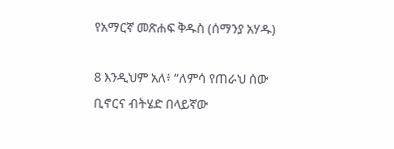የአማርኛ መጽሐፍ ቅዱስ (ሰማንያ አሃዱ)

8 እንዲህም አለ፥ “ለምሳ የጠራህ ሰው ቢኖርና ብትሄድ በላይኛው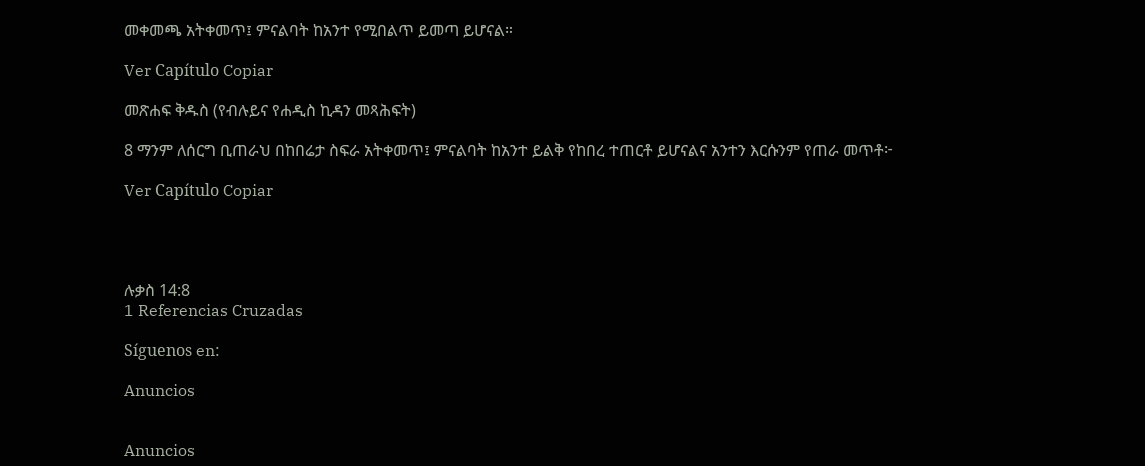መቀመጫ አትቀመጥ፤ ምናልባት ከአንተ የሚበልጥ ይመጣ ይሆናል።

Ver Capítulo Copiar

መጽሐፍ ቅዱስ (የብሉይና የሐዲስ ኪዳን መጻሕፍት)

8 ማንም ለሰርግ ቢጠራህ በከበሬታ ስፍራ አትቀመጥ፤ ምናልባት ከአንተ ይልቅ የከበረ ተጠርቶ ይሆናልና አንተን እርሱንም የጠራ መጥቶ፦

Ver Capítulo Copiar




ሉቃስ 14:8
1 Referencias Cruzadas

Síguenos en:

Anuncios


Anuncios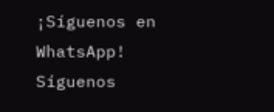¡Síguenos en WhatsApp! Síguenos